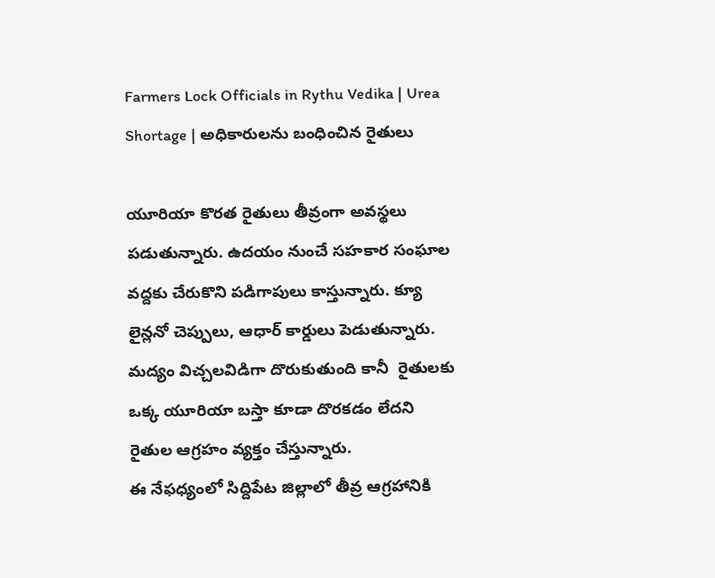Farmers Lock Officials in Rythu Vedika | Urea Shortage | అధికారులను బంధించిన రైతులు

యూరియా కొరత రైతులు తీవ్రంగా అవస్థలు పడుతున్నారు. ఉదయం నుంచే సహకార సంఘాల వద్దకు చేరుకొని పడిగాపులు కాస్తున్నారు. క్యూ లైన్లనో చెప్పులు, ఆధార్ కార్డులు పెడుతున్నారు.  మద్యం విచ్చలవిడిగా దొరుకుతుంది కానీ  రైతులకు ఒక్క యూరియా బస్తా కూడా దొరకడం లేదని రైతుల ఆగ్రహం వ్యక్తం చేస్తున్నారు.
ఈ నేఫధ్యంలో సిద్దిపేట జిల్లాలో తీవ్ర ఆగ్రహానికి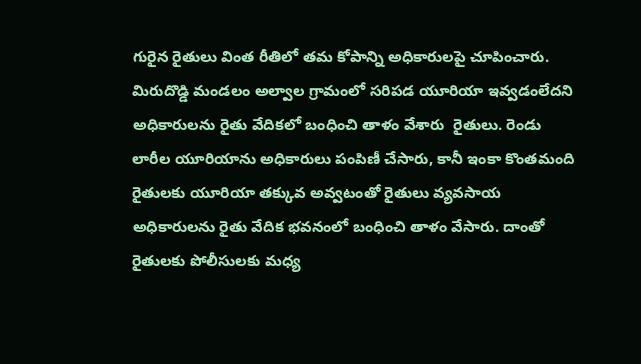గురైన రైతులు వింత రీతిలో తమ కోపాన్ని అధికారులపై చూపించారు. మిరుదొడ్డి మండలం అల్వాల గ్రామంలో సరిపడ యూరియా ఇవ్వడంలేదని అధికారులను రైతు వేదికలో బంధించి తాళం వేశారు  రైతులు. రెండు లారీల యూరియాను అధికారులు పంపిణీ చేసారు, కానీ ఇంకా కొంతమంది రైతులకు యూరియా తక్కువ అవ్వటంతో రైతులు వ్యవసాయ అధికారులను రైతు వేదిక భవనంలో బంధించి తాళం వేసారు. దాంతో రైతులకు పోలీసులకు మధ్య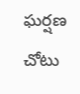ఘర్షణ చోటు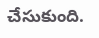చేసుకుంది.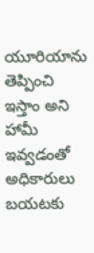యూరియాను తెప్పించి ఇస్తాం అని హామీ ఇవ్వడంతో అధికారులు బయటకు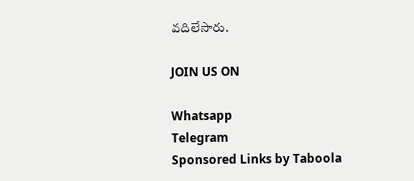వదిలేసారు.

JOIN US ON

Whatsapp
Telegram
Sponsored Links by Taboola